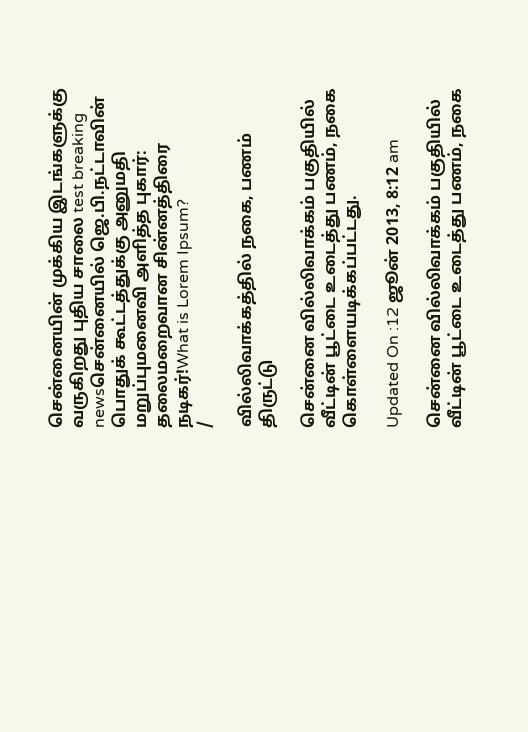சென்னையின் முக்கிய இடங்களுக்கு வருகிறது புதிய சாலை test breaking newsசென்னையில் ஜெ.பி.நட்டாவின் பொதுக் கூட்டத்துக்கு அனுமதி மறுப்புமனைவி அளித்த புகார்: தலைமறைவான சின்னத்திரை நடிகர்!What is Lorem Ipsum?
/

வில்லிவாக்கத்தில் நகை, பணம் திருட்டு

சென்னை வில்லிவாக்கம் பகுதியில் வீட்டின் பூட்டை உடைத்து பணம், நகை கொள்ளையடிக்கப்பட்டது.

Updated On :12 ஜூன் 2013, 8:12 am

சென்னை வில்லிவாக்கம் பகுதியில் வீட்டின் பூட்டை உடைத்து பணம், நகை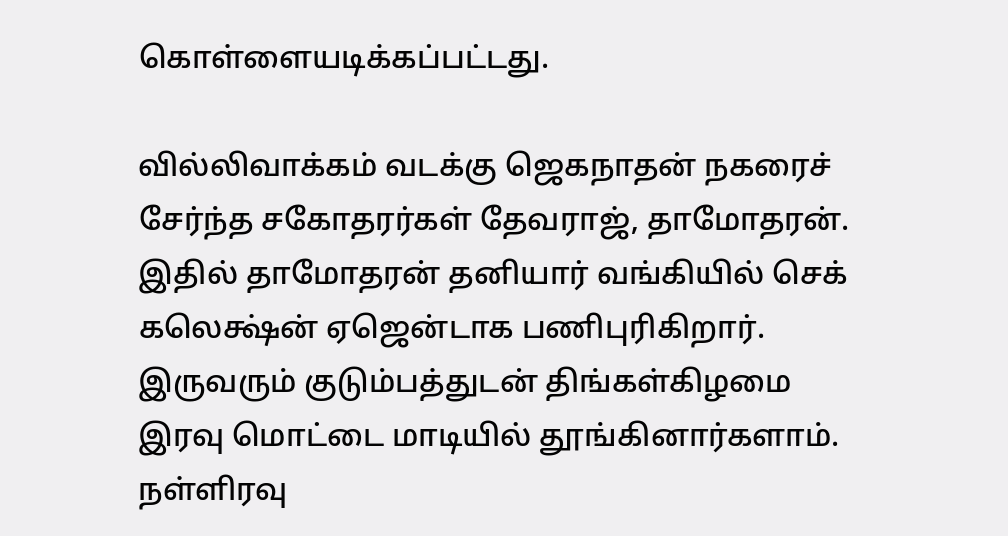கொள்ளையடிக்கப்பட்டது.

வில்லிவாக்கம் வடக்கு ஜெகநாதன் நகரைச் சேர்ந்த சகோதரர்கள் தேவராஜ், தாமோதரன். இதில் தாமோதரன் தனியார் வங்கியில் செக் கலெக்ஷ்ன் ஏஜென்டாக பணிபுரிகிறார். இருவரும் குடும்பத்துடன் திங்கள்கிழமை இரவு மொட்டை மாடியில் தூங்கினார்களாம். நள்ளிரவு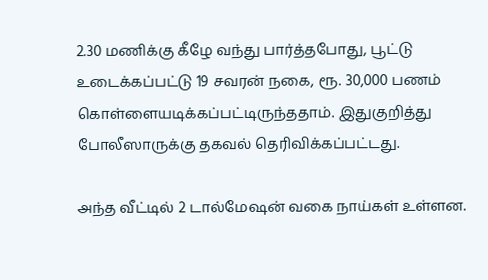2.30 மணிக்கு கீழே வந்து பார்த்தபோது, பூட்டு உடைக்கப்பட்டு 19 சவரன் நகை, ரூ. 30,000 பணம் கொள்ளையடிக்கப்பட்டிருந்ததாம். இதுகுறித்து போலீஸாருக்கு தகவல் தெரிவிக்கப்பட்டது.

அந்த வீட்டில் 2 டால்மேஷன் வகை நாய்கள் உள்ளன.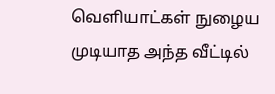வெளியாட்கள் நுழைய முடியாத அந்த வீட்டில்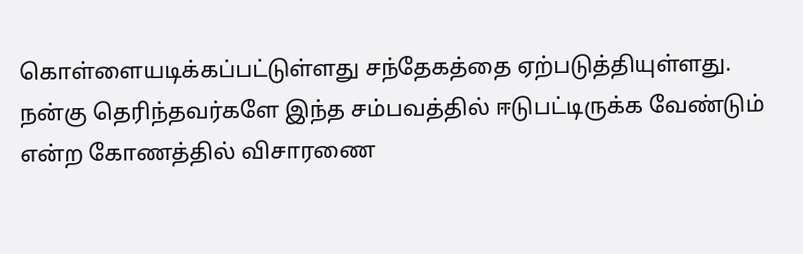கொள்ளையடிக்கப்பட்டுள்ளது சந்தேகத்தை ஏற்படுத்தியுள்ளது. நன்கு தெரிந்தவர்களே இந்த சம்பவத்தில் ஈடுபட்டிருக்க வேண்டும் என்ற கோணத்தில் விசாரணை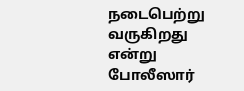நடைபெற்று வருகிறது என்று போலீஸார்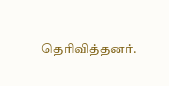தெரிவித்தனர்.